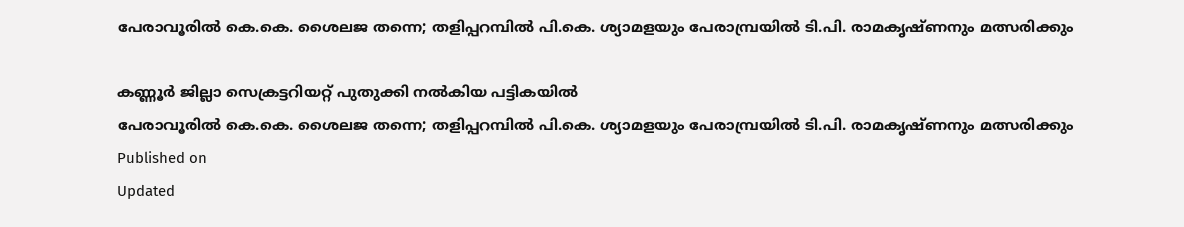പേരാവൂരിൽ കെ.കെ. ശൈലജ തന്നെ; തളിപ്പറമ്പിൽ പി.കെ. ശ്യാമളയും പേരാമ്പ്രയിൽ ടി.പി. രാമകൃഷ്ണനും മത്സരിക്കും

കണ്ണൂർ ജില്ലാ സെക്രട്ടറിയറ്റ് പുതുക്കി നൽകിയ പട്ടികയിൽ
പേരാവൂരിൽ കെ.കെ. ശൈലജ തന്നെ; തളിപ്പറമ്പിൽ പി.കെ. ശ്യാമളയും പേരാമ്പ്രയിൽ ടി.പി. രാമകൃഷ്ണനും മത്സരിക്കും
Published on
Updated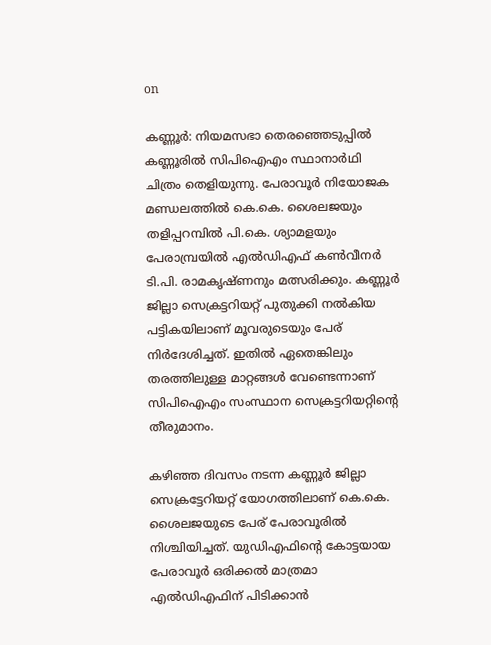on

കണ്ണൂർ: നിയമസഭാ തെരഞ്ഞെടുപ്പിൽ കണ്ണൂരിൽ സിപിഐഎം സ്ഥാനാർഥി ചിത്രം തെളിയുന്നു. പേരാവൂർ നിയോജക മണ്ഡലത്തിൽ കെ.കെ. ശൈലജയും തളിപ്പറമ്പിൽ പി.കെ. ശ്യാമളയും പേരാമ്പ്രയിൽ എൽഡിഎഫ് കൺവീനർ ടി.പി. രാമകൃഷ്ണനും മത്സരിക്കും. കണ്ണൂർ ജില്ലാ സെക്രട്ടറിയറ്റ് പുതുക്കി നൽകിയ പട്ടികയിലാണ് മൂവരുടെയും പേര് നിർദേശിച്ചത്. ഇതിൽ ഏതെങ്കിലും തരത്തിലുള്ള മാറ്റങ്ങൾ വേണ്ടെന്നാണ് സിപിഐഎം സംസ്ഥാന സെക്രട്ടറിയറ്റിന്റെ തീരുമാനം.

കഴിഞ്ഞ ദിവസം നടന്ന കണ്ണൂർ ജില്ലാ സെക്രട്ടേറിയറ്റ് യോഗത്തിലാണ് കെ.കെ. ശൈലജയുടെ പേര് പേരാവൂരിൽ നിശ്ചിയിച്ചത്. യുഡിഎഫിന്റെ കോട്ടയായ പേരാവൂർ ഒരിക്കൽ മാത്രമാ എൽഡിഎഫിന് പിടിക്കാൻ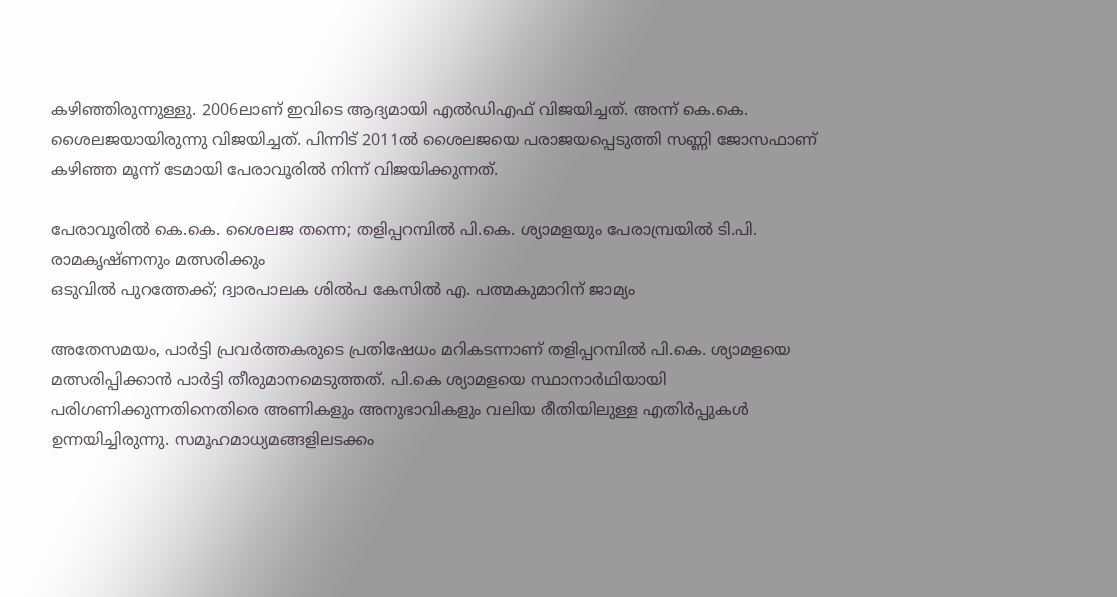കഴി‍ഞ്ഞിരുന്നുള്ളു. 2006ലാണ് ഇവിടെ ആദ്യമായി എൽഡിഎഫ് വിജയിച്ചത്. അന്ന് കെ.കെ. ശൈലജയായിരുന്നു വിജയിച്ചത്. പിന്നിട് 2011ൽ ശൈലജയെ പരാജയപ്പെടുത്തി സണ്ണി ജോസഫാണ് കഴിഞ്ഞ മൂന്ന് ടേമായി പേരാവൂരിൽ നിന്ന് വിജയിക്കുന്നത്.

പേരാവൂരിൽ കെ.കെ. ശൈലജ തന്നെ; തളിപ്പറമ്പിൽ പി.കെ. ശ്യാമളയും പേരാമ്പ്രയിൽ ടി.പി. രാമകൃഷ്ണനും മത്സരിക്കും
ഒടുവിൽ പുറത്തേക്ക്; ദ്വാരപാലക ശിൽപ കേസിൽ എ. പത്മകുമാറിന് ജാമ്യം

അതേസമയം, പാർട്ടി പ്രവർത്തകരുടെ പ്രതിഷേധം മറികടന്നാണ് തളിപ്പറമ്പിൽ പി.കെ. ശ്യാമളയെ മത്സരിപ്പിക്കാൻ പാർട്ടി തീരുമാനമെടുത്തത്. പി.കെ ശ്യാമളയെ സ്ഥാനാർഥിയായി പരിഗണിക്കുന്നതിനെതിരെ അണികളും അനുഭാവികളും വലിയ രീതിയിലുള്ള എതിർപ്പുകൾ ഉന്നയിച്ചിരുന്നു. സമൂഹമാധ്യമങ്ങളിലടക്കം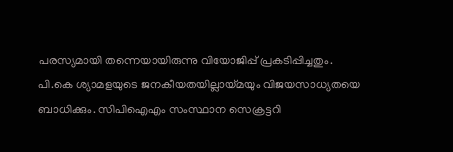പരസ്യമായി തന്നെയായിരുന്നു വിയോജിപ്പ് പ്രകടിപ്പിച്ചതും. പി.കെ ശ്യാമളയുടെ ജനകീയതയില്ലായ്മയും വിജയസാധ്യതയെ ബാധിക്കും. സിപിഐഎം സംസ്ഥാന സെക്രട്ടറി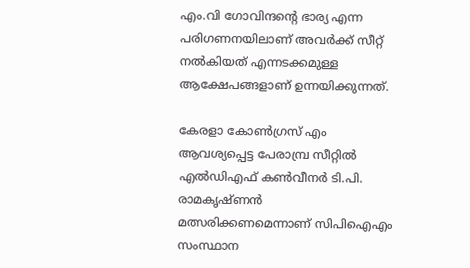എം.വി ഗോവിന്ദന്റെ ഭാര്യ എന്ന പരിഗണനയിലാണ് അവർക്ക് സീറ്റ് നൽകിയത് എന്നടക്കമുള്ള ആക്ഷേപങ്ങളാണ് ഉന്നയിക്കുന്നത്.

കേരളാ കോൺഗ്രസ് എം ആവശ്യപ്പെട്ട പേരാമ്പ്ര സീറ്റിൽ എൽഡിഎഫ് കൺവീനർ ടി.പി. രാമകൃഷ്ണൻ മത്സരിക്കണമെന്നാണ് സിപിഐഎം സംസ്ഥാന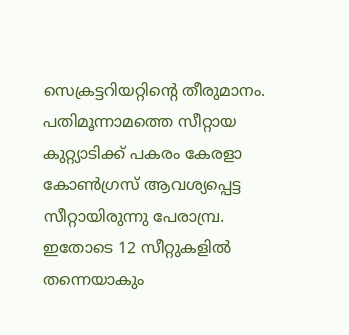സെക്രട്ടറിയറ്റിന്റെ തീരുമാനം. പതിമൂന്നാമത്തെ സീറ്റായ കുറ്റ്യാടിക്ക് പകരം കേരളാ കോൺഗ്രസ് ആവശ്യപ്പെട്ട സീറ്റായിരുന്നു പേരാമ്പ്ര. ഇതോടെ 12 സീറ്റുകളിൽ തന്നെയാകും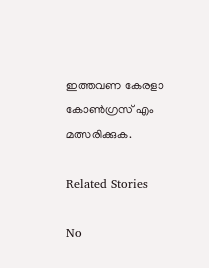ഇത്തവണ കേരളാ കോൺഗ്രസ് എം മത്സരിക്കുക.

Related Stories

No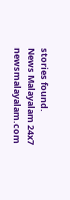stories found.
News Malayalam 24x7
newsmalayalam.com